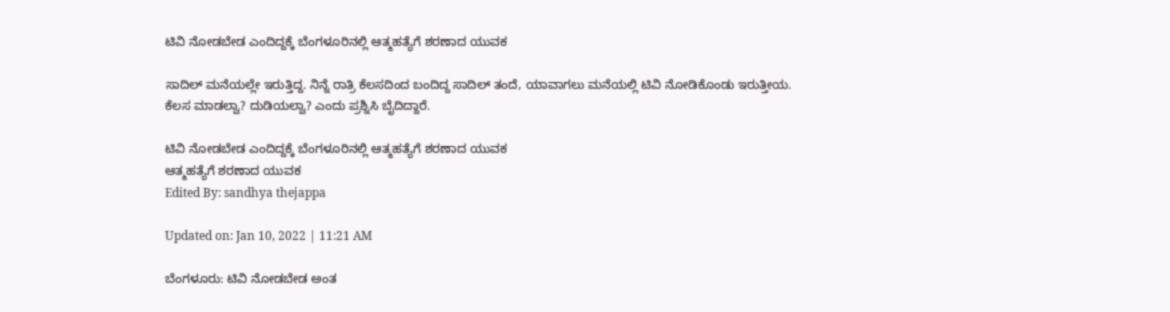ಟಿವಿ ನೋಡಬೇಡ ಎಂದಿದ್ದಕ್ಕೆ ಬೆಂಗಳೂರಿನಲ್ಲಿ ಆತ್ಮಹತ್ಯೆಗೆ ಶರಣಾದ ಯುವಕ

ಸಾದಿಲ್ ಮನೆಯಲ್ಲೇ ಇರುತ್ತಿದ್ದ. ನಿನ್ನೆ ರಾತ್ರಿ ಕೆಲಸದಿಂದ ಬಂದಿದ್ದ ಸಾದಿಲ್ ತಂದೆ, ಯಾವಾಗಲು ಮನೆಯಲ್ಲಿ ಟಿವಿ ನೋಡಿಕೊಂಡು ಇರುತ್ತೀಯ. ಕೆಲಸ ಮಾಡಲ್ವಾ? ದುಡಿಯಲ್ವಾ? ಎಂದು ಪ್ರಶ್ನಿಸಿ ಬೈದಿದ್ದಾರೆ.

ಟಿವಿ ನೋಡಬೇಡ ಎಂದಿದ್ದಕ್ಕೆ ಬೆಂಗಳೂರಿನಲ್ಲಿ ಆತ್ಮಹತ್ಯೆಗೆ ಶರಣಾದ ಯುವಕ
ಆತ್ಮಹತ್ಯೆಗೆ ಶರಣಾದ ಯುವಕ
Edited By: sandhya thejappa

Updated on: Jan 10, 2022 | 11:21 AM

ಬೆಂಗಳೂರು: ಟಿವಿ ನೋಡಬೇಡ ಅಂತ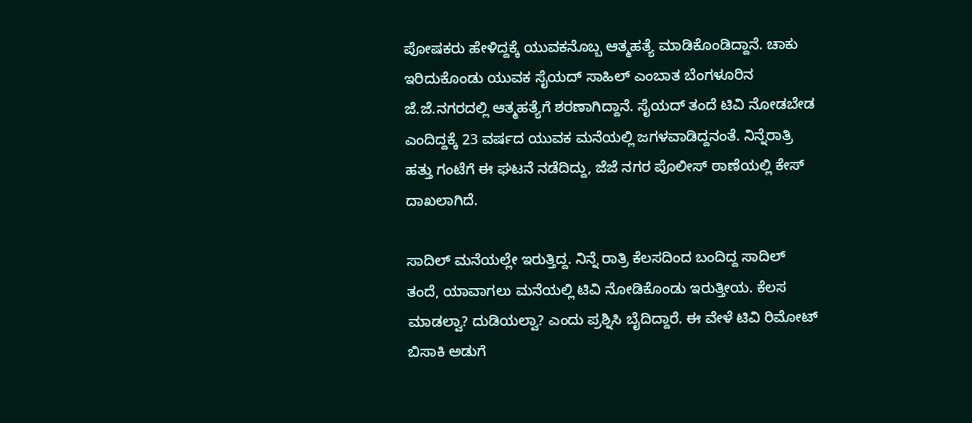ಪೋಷಕರು ಹೇಳಿದ್ದಕ್ಕೆ ಯುವಕನೊಬ್ಬ ಆತ್ಮಹತ್ಯೆ ಮಾಡಿಕೊಂಡಿದ್ದಾನೆ. ಚಾಕು ಇರಿದುಕೊಂಡು ಯುವಕ ಸೈಯದ್ ಸಾಹಿಲ್ ಎಂಬಾತ ಬೆಂಗಳೂರಿನ ಜೆ.ಜೆ.ನಗರದಲ್ಲಿ ಆತ್ಮಹತ್ಯೆಗೆ ಶರಣಾಗಿದ್ದಾನೆ. ಸೈಯದ್ ತಂದೆ ಟಿವಿ ನೋಡಬೇಡ ಎಂದಿದ್ದಕ್ಕೆ 23 ವರ್ಷದ ಯುವಕ ಮನೆಯಲ್ಲಿ ಜಗಳವಾಡಿದ್ದನಂತೆ. ನಿನ್ನೆರಾತ್ರಿ ಹತ್ತು ಗಂಟೆಗೆ ಈ ಘಟನೆ ನಡೆದಿದ್ದು, ಜೆಜೆ ನಗರ ಪೊಲೀಸ್ ಠಾಣೆಯಲ್ಲಿ ಕೇಸ್ ದಾಖಲಾಗಿದೆ.

ಸಾದಿಲ್ ಮನೆಯಲ್ಲೇ ಇರುತ್ತಿದ್ದ. ನಿನ್ನೆ ರಾತ್ರಿ ಕೆಲಸದಿಂದ ಬಂದಿದ್ದ ಸಾದಿಲ್ ತಂದೆ, ಯಾವಾಗಲು ಮನೆಯಲ್ಲಿ ಟಿವಿ ನೋಡಿಕೊಂಡು ಇರುತ್ತೀಯ. ಕೆಲಸ ಮಾಡಲ್ವಾ? ದುಡಿಯಲ್ವಾ? ಎಂದು ಪ್ರಶ್ನಿಸಿ ಬೈದಿದ್ದಾರೆ. ಈ ವೇಳೆ ಟಿವಿ ರಿಮೋಟ್ ಬಿಸಾಕಿ ಅಡುಗೆ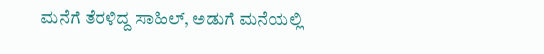ಮನೆಗೆ ತೆರಳಿದ್ದ ಸಾಹಿಲ್, ಅಡುಗೆ ಮನೆಯಲ್ಲಿ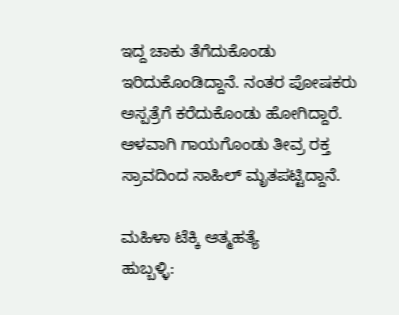ಇದ್ದ ಚಾಕು ತೆಗೆದುಕೊಂಡು ಇರಿದುಕೊಂಡಿದ್ದಾನೆ. ನಂತರ ಪೋಷಕರು ಅಸ್ಪತ್ರೆಗೆ ಕರೆದುಕೊಂಡು ಹೋಗಿದ್ದಾರೆ. ಆಳವಾಗಿ ಗಾಯಗೊಂಡು ತೀವ್ರ ರಕ್ತ ಸ್ರಾವದಿಂದ ಸಾಹಿಲ್ ಮೃತಪಟ್ಟಿದ್ದಾನೆ.

ಮಹಿಳಾ ಟೆಕ್ಕಿ ಆತ್ಮಹತ್ಯೆ
ಹುಬ್ಬಳ್ಳಿ: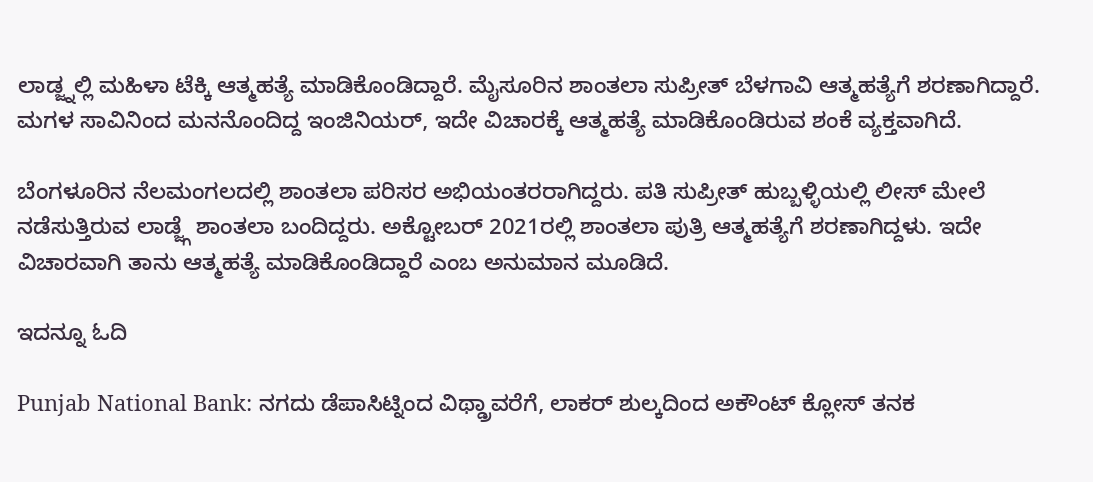ಲಾಡ್ಜ್ನಲ್ಲಿ ಮಹಿಳಾ ಟೆಕ್ಕಿ ಆತ್ಮಹತ್ಯೆ ಮಾಡಿಕೊಂಡಿದ್ದಾರೆ. ಮೈಸೂರಿನ ಶಾಂತಲಾ ಸುಪ್ರೀತ್ ಬೆಳಗಾವಿ ಆತ್ಮಹತ್ಯೆಗೆ ಶರಣಾಗಿದ್ದಾರೆ. ಮಗಳ ಸಾವಿನಿಂದ ಮನನೊಂದಿದ್ದ ಇಂಜಿನಿಯರ್, ಇದೇ ವಿಚಾರಕ್ಕೆ ಆತ್ಮಹತ್ಯೆ ಮಾಡಿಕೊಂಡಿರುವ ಶಂಕೆ ವ್ಯಕ್ತವಾಗಿದೆ.

ಬೆಂಗಳೂರಿನ ನೆಲಮಂಗಲದಲ್ಲಿ ಶಾಂತಲಾ ಪರಿಸರ ಅಭಿಯಂತರರಾಗಿದ್ದರು. ಪತಿ ಸುಪ್ರೀತ್ ಹುಬ್ಬಳ್ಳಿಯಲ್ಲಿ ಲೀಸ್ ಮೇಲೆ ನಡೆಸುತ್ತಿರುವ ಲಾಡ್ಜ್ಗೆ ಶಾಂತಲಾ ಬಂದಿದ್ದರು. ಅಕ್ಟೋಬರ್ 2021ರಲ್ಲಿ ಶಾಂತಲಾ ಪುತ್ರಿ ಆತ್ಮಹತ್ಯೆಗೆ ಶರಣಾಗಿದ್ದಳು. ಇದೇ ವಿಚಾರವಾಗಿ ತಾನು ಆತ್ಮಹತ್ಯೆ ಮಾಡಿಕೊಂಡಿದ್ದಾರೆ ಎಂಬ ಅನುಮಾನ ಮೂಡಿದೆ.

ಇದನ್ನೂ ಓದಿ

Punjab National Bank: ನಗದು ಡೆಪಾಸಿಟ್ನಿಂದ ವಿಥ್ಡ್ರಾವರೆಗೆ, ಲಾಕರ್ ಶುಲ್ಕದಿಂದ ಅಕೌಂಟ್ ಕ್ಲೋಸ್ ತನಕ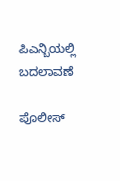ಪಿಎನ್ಬಿಯಲ್ಲಿ ಬದಲಾವಣೆ

ಪೊಲೀಸ್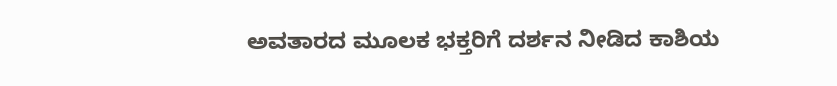ಅವತಾರದ ಮೂಲಕ ಭಕ್ತರಿಗೆ ದರ್ಶನ ನೀಡಿದ ಕಾಶಿಯ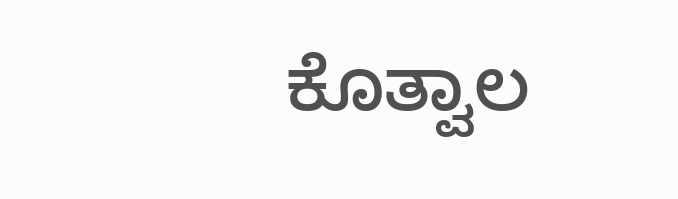ಕೊತ್ವಾಲ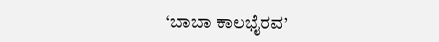‘ಬಾಬಾ ಕಾಲಭೈರವ’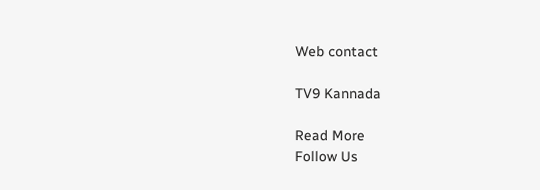Web contact

TV9 Kannada

Read More
Follow Us